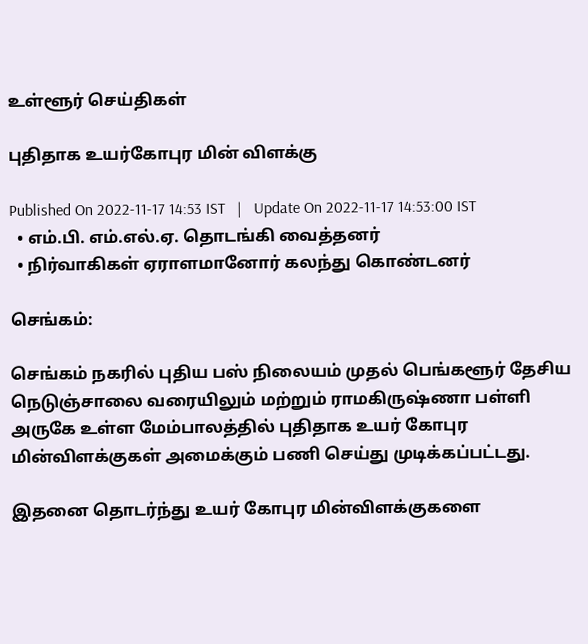உள்ளூர் செய்திகள்

புதிதாக உயர்கோபுர மின் விளக்கு

Published On 2022-11-17 14:53 IST   |   Update On 2022-11-17 14:53:00 IST
  • எம்.பி. எம்.எல்.ஏ. தொடங்கி வைத்தனர்
  • நிர்வாகிகள் ஏராளமானோர் கலந்து கொண்டனர்

செங்கம்:

செங்கம் நகரில் புதிய பஸ் நிலையம் முதல் பெங்களூர் தேசிய நெடுஞ்சாலை வரையிலும் மற்றும் ராமகிருஷ்ணா பள்ளி அருகே உள்ள மேம்பாலத்தில் புதிதாக உயர் கோபுர மின்விளக்குகள் அமைக்கும் பணி செய்து முடிக்கப்பட்டது.

இதனை தொடர்ந்து உயர் கோபுர மின்விளக்குகளை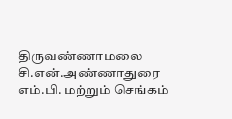திருவண்ணாமலை சி.என்.அண்ணாதுரை எம்.பி. மற்றும் செங்கம்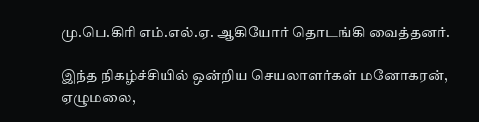மு.பெ.கிரி எம்.எல்.ஏ. ஆகியோர் தொடங்கி வைத்தனர்.

இந்த நிகழ்ச்சியில் ஒன்றிய செயலாளர்கள் மனோகரன், ஏழுமலை,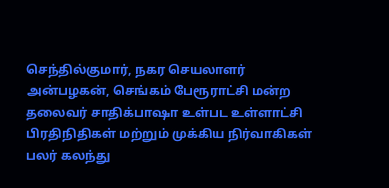செந்தில்குமார், நகர செயலாளர் அன்பழகன், செங்கம் பேரூராட்சி மன்ற தலைவர் சாதிக்பாஷா உள்பட உள்ளாட்சி பிரதிநிதிகள் மற்றும் முக்கிய நிர்வாகிகள் பலர் கலந்து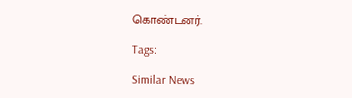கொண்டனர்.

Tags:

Similar News